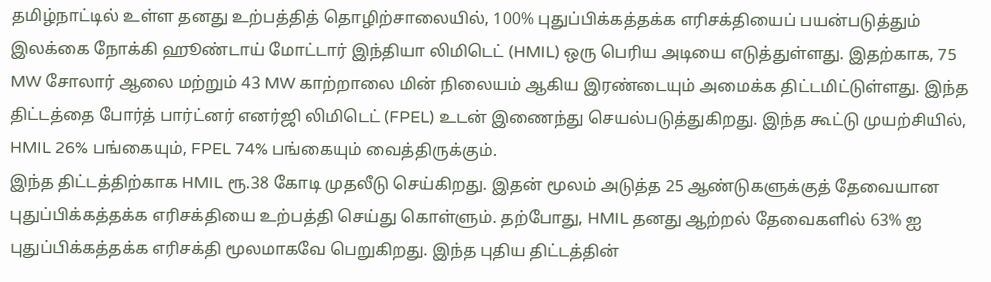தமிழ்நாட்டில் உள்ள தனது உற்பத்தித் தொழிற்சாலையில், 100% புதுப்பிக்கத்தக்க எரிசக்தியைப் பயன்படுத்தும் இலக்கை நோக்கி ஹூண்டாய் மோட்டார் இந்தியா லிமிடெட் (HMIL) ஒரு பெரிய அடியை எடுத்துள்ளது. இதற்காக, 75 MW சோலார் ஆலை மற்றும் 43 MW காற்றாலை மின் நிலையம் ஆகிய இரண்டையும் அமைக்க திட்டமிட்டுள்ளது. இந்த திட்டத்தை போர்த் பார்ட்னர் எனர்ஜி லிமிடெட் (FPEL) உடன் இணைந்து செயல்படுத்துகிறது. இந்த கூட்டு முயற்சியில், HMIL 26% பங்கையும், FPEL 74% பங்கையும் வைத்திருக்கும்.
இந்த திட்டத்திற்காக HMIL ரூ.38 கோடி முதலீடு செய்கிறது. இதன் மூலம் அடுத்த 25 ஆண்டுகளுக்குத் தேவையான புதுப்பிக்கத்தக்க எரிசக்தியை உற்பத்தி செய்து கொள்ளும். தற்போது, HMIL தனது ஆற்றல் தேவைகளில் 63% ஐ புதுப்பிக்கத்தக்க எரிசக்தி மூலமாகவே பெறுகிறது. இந்த புதிய திட்டத்தின்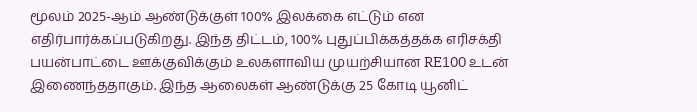மூலம் 2025-ஆம் ஆண்டுக்குள் 100% இலக்கை எட்டும் என எதிர்பார்க்கப்படுகிறது. இந்த திட்டம், 100% புதுப்பிக்கத்தக்க எரிசக்தி பயன்பாட்டை ஊக்குவிக்கும் உலகளாவிய முயற்சியான RE100 உடன் இணைந்ததாகும். இந்த ஆலைகள் ஆண்டுக்கு 25 கோடி யூனிட்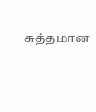சுத்தமான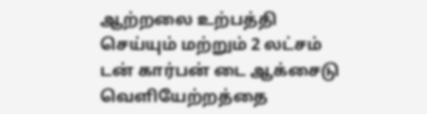ஆற்றலை உற்பத்தி செய்யும் மற்றும் 2 லட்சம் டன் கார்பன் டை ஆக்சைடு வெளியேற்றத்தை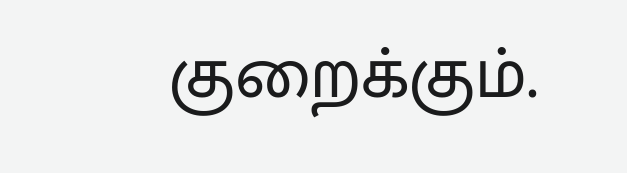குறைக்கும்.